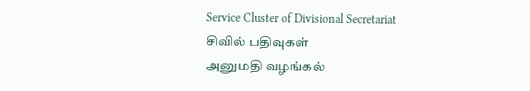Service Cluster of Divisional Secretariat
சிவில் பதிவுகள்
அனுமதி வழங்கல்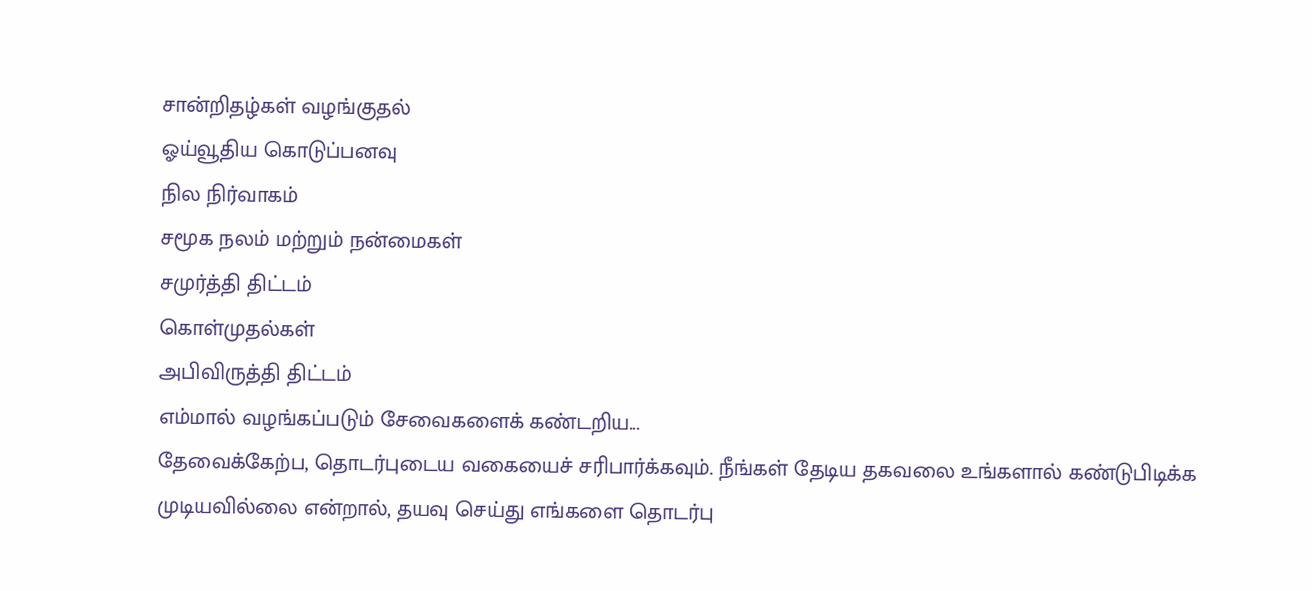சான்றிதழ்கள் வழங்குதல்
ஓய்வூதிய கொடுப்பனவு
நில நிர்வாகம்
சமூக நலம் மற்றும் நன்மைகள்
சமுர்த்தி திட்டம்
கொள்முதல்கள்
அபிவிருத்தி திட்டம்
எம்மால் வழங்கப்படும் சேவைகளைக் கண்டறிய...
தேவைக்கேற்ப, தொடர்புடைய வகையைச் சரிபார்க்கவும். நீங்கள் தேடிய தகவலை உங்களால் கண்டுபிடிக்க முடியவில்லை என்றால், தயவு செய்து எங்களை தொடர்பு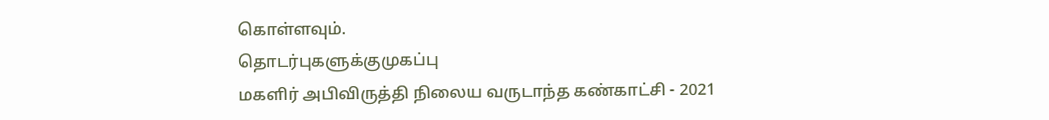கொள்ளவும்.
தொடர்புகளுக்குமுகப்பு
மகளிர் அபிவிருத்தி நிலைய வருடாந்த கண்காட்சி - 2021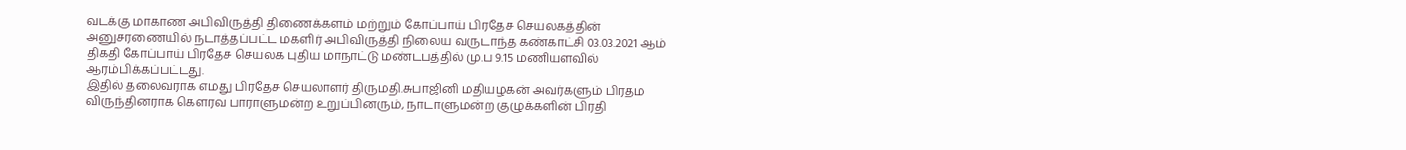வடக்கு மாகாண அபிவிருத்தி திணைக்களம் மற்றும் கோப்பாய் பிரதேச செயலகத்தின் அனுசரணையில் நடாத்தப்பட்ட மகளிர் அபிவிருத்தி நிலைய வருடாந்த கண்காட்சி 03.03.2021 ஆம் திகதி கோப்பாய் பிரதேச செயலக புதிய மாநாட்டு மண்டபத்தில் மு.ப 9.15 மணியளவில் ஆரம்பிக்கப்பட்டது.
இதில் தலைவராக எமது பிரதேச செயலாளர் திருமதி.சுபாஜினி மதியழகன் அவர்களும் பிரதம விருந்தினராக கௌரவ பாராளுமன்ற உறுப்பினரும், நாடாளுமன்ற குழுக்களின் பிரதி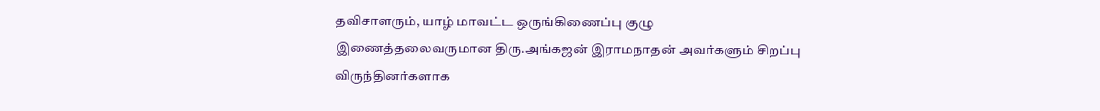தவிசாளரும், யாழ் மாவட்ட ஒருங்கிணைப்பு குழு இணைத்தலைவருமான திரு.அங்கஜன் இராமநாதன் அவர்களும் சிறப்பு விருந்தினர்களாக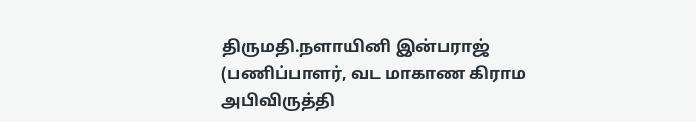திருமதி.நளாயினி இன்பராஜ் (பணிப்பாளர், வட மாகாண கிராம அபிவிருத்தி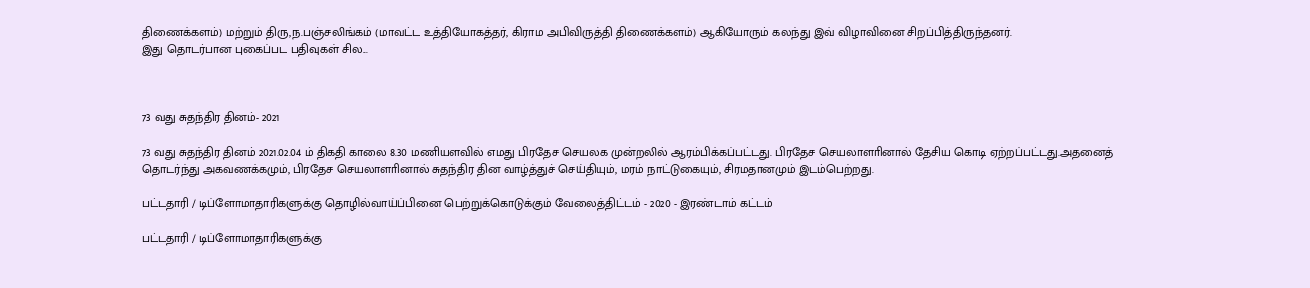திணைக்களம்) மற்றும் திரு,ந.பஞ்சலிங்கம் (மாவட்ட உத்தியோகத்தர், கிராம அபிவிருத்தி திணைக்களம்) ஆகியோரும் கலந்து இவ் விழாவினை சிறப்பித்திருந்தனர்.
இது தொடர்பான புகைப்பட பதிவுகள் சில...



73 வது சுதந்திர தினம்- 2021

73 வது சுதந்திர தினம் 2021.02.04 ம் திகதி காலை 8.30 மணியளவில் எமது பிரதேச செயலக முன்றலில் ஆரம்பிக்கப்பட்டது. பிரதேச செயலாளாினால் தேசிய கொடி ஏற்றப்பட்டது.அதனைத் தொடர்ந்து அகவணக்கமும், பிரதேச செயலாளாினால் சுதந்திர தின வாழ்த்துச் செய்தியும், மரம் நாட்டுகையும், சிரமதானமும் இடம்பெற்றது.

பட்டதாரி / டிப்ளோமாதாரிகளுக்கு தொழில்வாய்ப்பினை பெற்றுக்கொடுக்கும் வேலைத்திட்டம் - 2020 - இரண்டாம் கட்டம்

பட்டதாரி / டிப்ளோமாதாரிகளுக்கு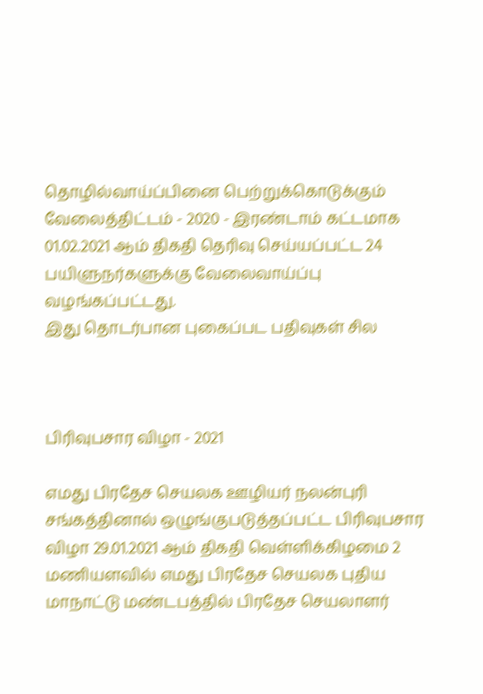தொழில்வாய்ப்பினை பெற்றுக்கொடுக்கும் வேலைத்திட்டம் - 2020 - இரண்டாம் கட்டமாக 01.02.2021 ஆம் திகதி தெரிவு செய்யப்பட்ட 24 பயிளுநர்களுக்கு வேலைவாய்ப்பு வழங்கப்பட்டது.
இது தொடர்பான புகைப்பட பதிவுகள் சில



பிரிவுபசார விழா - 2021

எமது பிரதேச செயலக ஊழியர் நலன்புரி சங்கத்தினால் ஒழுங்குபடுத்தப்பட்ட பிரிவுபசார விழா 29.01.2021 ஆம் திகதி வெள்ளிக்கிழமை 2 மணியளவில் எமது பிரதேச செயலக புதிய மாநாட்டு மண்டபத்தில் பிரதேச செயலாளர்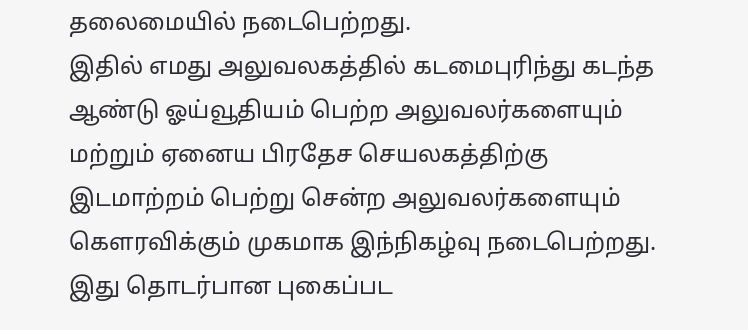தலைமையில் நடைபெற்றது.
இதில் எமது அலுவலகத்தில் கடமைபுரிந்து கடந்த ஆண்டு ஓய்வூதியம் பெற்ற அலுவலர்களையும் மற்றும் ஏனைய பிரதேச செயலகத்திற்கு இடமாற்றம் பெற்று சென்ற அலுவலர்களையும் கௌரவிக்கும் முகமாக இந்நிகழ்வு நடைபெற்றது.
இது தொடர்பான புகைப்பட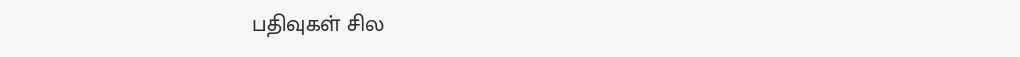பதிவுகள் சில